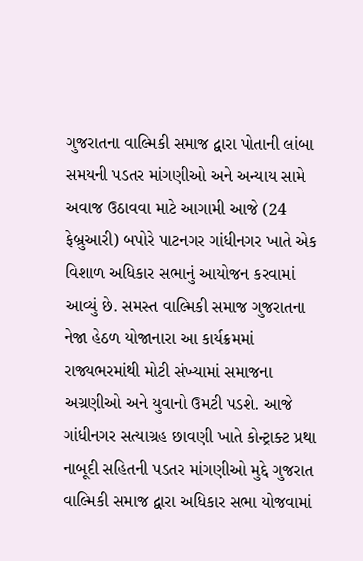ગુજરાતના વાલ્મિકી સમાજ દ્વારા પોતાની લાંબા સમયની પડતર માંગણીઓ અને અન્યાય સામે અવાજ ઉઠાવવા માટે આગામી આજે (24 ફેબ્રુઆરી) બપોરે પાટનગર ગાંધીનગર ખાતે એક વિશાળ અધિકાર સભાનું આયોજન કરવામાં આવ્યું છે. સમસ્ત વાલ્મિકી સમાજ ગુજરાતના નેજા હેઠળ યોજાનારા આ કાર્યક્રમમાં રાજ્યભરમાંથી મોટી સંખ્યામાં સમાજના અગ્રણીઓ અને યુવાનો ઉમટી પડશે. આજે ગાંધીનગર સત્યાગ્રહ છાવણી ખાતે કોન્ટ્રાક્ટ પ્રથા નાબૂદી સહિતની પડતર માંગણીઓ મુદ્દે ગુજરાત વાલ્મિકી સમાજ દ્વારા અધિકાર સભા યોજવામાં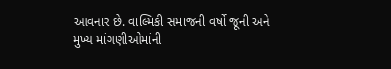આવનાર છે. વાલ્મિકી સમાજની વર્ષો જૂની અને મુખ્ય માંગણીઓમાંની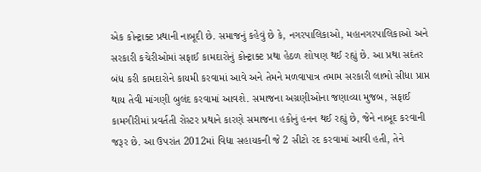એક કોન્ટ્રાક્ટ પ્રથાની નાબૂદી છે. સમાજનું કહેવું છે કે, નગરપાલિકાઓ, મહાનગરપાલિકાઓ અને સરકારી કચેરીઓમાં સફાઈ કામદારોનું કોન્ટ્રાક્ટ પ્રથા હેઠળ શોષણ થઈ રહ્યું છે. આ પ્રથા સદંતર બંધ કરી કામદારોને કાયમી કરવામાં આવે અને તેમને મળવાપાત્ર તમામ સરકારી લાભો સીધા પ્રાપ્ત થાય તેવી માંગણી બુલંદ કરવામાં આવશે. સમાજના અગ્રણીઓના જણાવ્યા મુજબ, સફાઈ કામગીરીમાં પ્રવર્તતી રોસ્ટર પ્રથાને કારણે સમાજના હકોનું હનન થઈ રહ્યું છે, જેને નાબૂદ કરવાની જરૂર છે. આ ઉપરાંત 2012માં વિદ્યા સહાયકની જે 2 સીટો રદ કરવામાં આવી હતી, તેને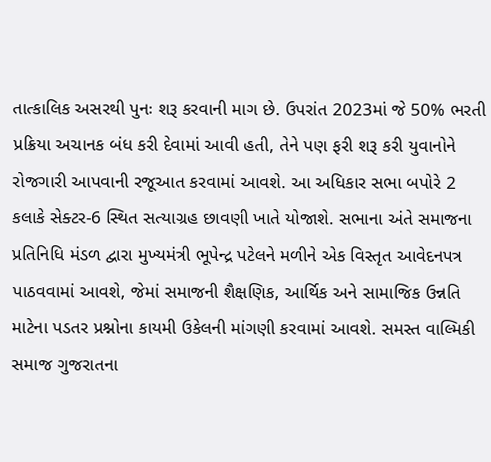તાત્કાલિક અસરથી પુનઃ શરૂ કરવાની માગ છે. ઉપરાંત 2023માં જે 50% ભરતી પ્રક્રિયા અચાનક બંધ કરી દેવામાં આવી હતી, તેને પણ ફરી શરૂ કરી યુવાનોને રોજગારી આપવાની રજૂઆત કરવામાં આવશે. આ અધિકાર સભા બપોરે 2 કલાકે સેક્ટર-6 સ્થિત સત્યાગ્રહ છાવણી ખાતે યોજાશે. સભાના અંતે સમાજના પ્રતિનિધિ મંડળ દ્વારા મુખ્યમંત્રી ભૂપેન્દ્ર પટેલને મળીને એક વિસ્તૃત આવેદનપત્ર પાઠવવામાં આવશે, જેમાં સમાજની શૈક્ષણિક, આર્થિક અને સામાજિક ઉન્નતિ માટેના પડતર પ્રશ્નોના કાયમી ઉકેલની માંગણી કરવામાં આવશે. સમસ્ત વાલ્મિકી સમાજ ગુજરાતના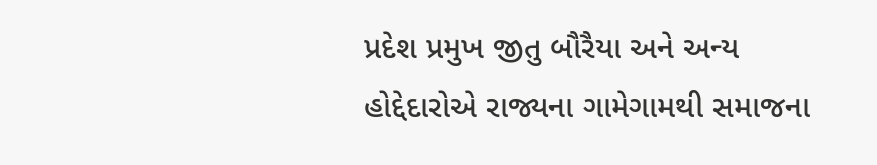પ્રદેશ પ્રમુખ જીતુ બૌરૈયા અને અન્ય હોદ્દેદારોએ રાજ્યના ગામેગામથી સમાજના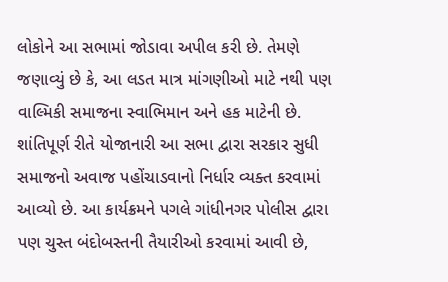લોકોને આ સભામાં જોડાવા અપીલ કરી છે. તેમણે જણાવ્યું છે કે, આ લડત માત્ર માંગણીઓ માટે નથી પણ વાલ્મિકી સમાજના સ્વાભિમાન અને હક માટેની છે.
શાંતિપૂર્ણ રીતે યોજાનારી આ સભા દ્વારા સરકાર સુધી સમાજનો અવાજ પહોંચાડવાનો નિર્ધાર વ્યક્ત કરવામાં આવ્યો છે. આ કાર્યક્રમને પગલે ગાંધીનગર પોલીસ દ્વારા પણ ચુસ્ત બંદોબસ્તની તૈયારીઓ કરવામાં આવી છે,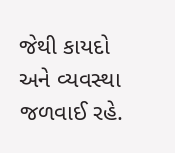જેથી કાયદો અને વ્યવસ્થા જળવાઈ રહે.